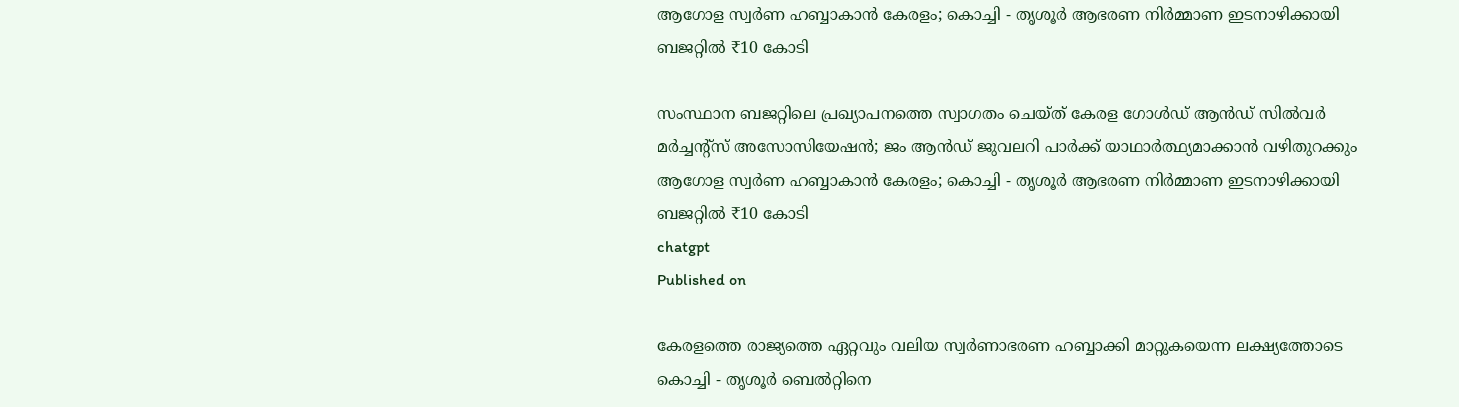ആഗോള സ്വര്‍ണ ഹബ്ബാകാന്‍ കേരളം; കൊച്ചി - തൃശൂര്‍ ആഭരണ നിര്‍മ്മാണ ഇടനാഴിക്കായി ബജറ്റില്‍ ₹10 കോടി

സംസ്ഥാന ബജറ്റിലെ പ്രഖ്യാപനത്തെ സ്വാഗതം ചെയ്ത് കേരള ഗോള്‍ഡ് ആന്‍ഡ് സില്‍വര്‍ മര്‍ച്ചന്റ്‌സ് അസോസിയേഷന്‍; ജം ആന്‍ഡ് ജുവലറി പാര്‍ക്ക് യാഥാര്‍ത്ഥ്യമാക്കാന്‍ വഴിതുറക്കും
ആഗോള സ്വര്‍ണ ഹബ്ബാകാന്‍ കേരളം; കൊച്ചി - തൃശൂര്‍ ആഭരണ നിര്‍മ്മാണ ഇടനാഴിക്കായി ബജറ്റില്‍ ₹10 കോടി
chatgpt
Published on

കേരളത്തെ രാജ്യത്തെ ഏറ്റവും വലിയ സ്വര്‍ണാഭരണ ഹബ്ബാക്കി മാറ്റുകയെന്ന ലക്ഷ്യത്തോടെ കൊച്ചി - തൃശൂര്‍ ബെല്‍റ്റിനെ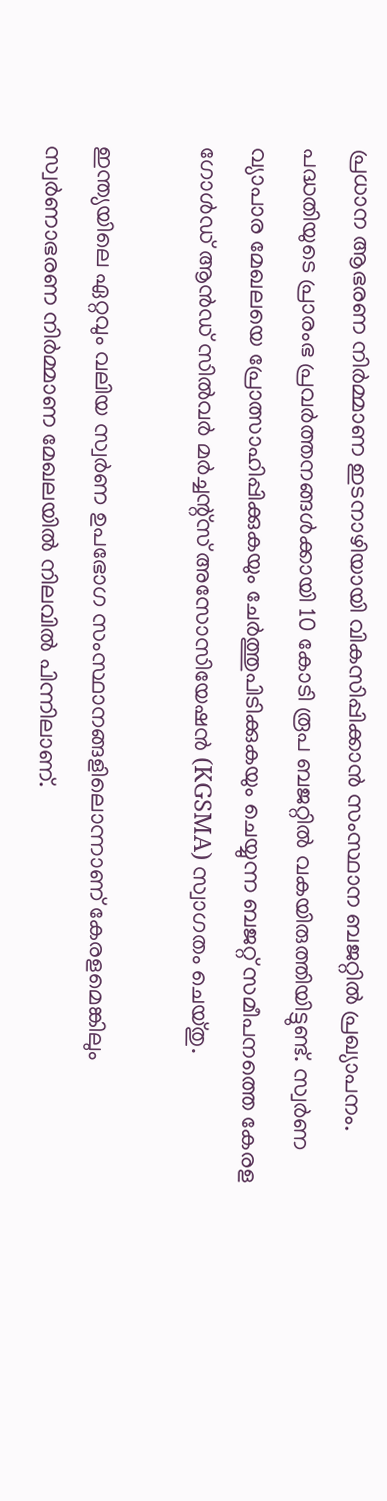പ്രധാന ആഭരണ നിര്‍മ്മാണ ഇടനാഴിയായി വികസിപ്പിക്കാന്‍ സംസ്ഥാന ബജറ്റില്‍ പ്രഖ്യാപനം. പദ്ധതിയുടെ പ്രാരംഭ പ്രവര്‍ത്തനങ്ങള്‍ക്കായി 10 കോടി രൂപ ബജറ്റില്‍ വകയിരുത്തിയിട്ടുണ്ട്. സ്വര്‍ണ വ്യാപാര മേഖലയെ പ്രോത്സാഹിപ്പിക്കുകയും ചേര്‍ത്തുപിടിക്കുകയും ചെയ്യുന്ന ബജറ്റ് സമീപനത്തെ കേരള ഗോള്‍ഡ് ആന്‍ഡ് സില്‍വര്‍ മര്‍ച്ചന്റ്‌സ് അസോസിയേഷന്‍ (KGSMA) സ്വാഗതം ചെയ്തു.

ഇന്ത്യയിലെ ഏറ്റവും വലിയ സ്വര്‍ണ ഉപഭോഗ സംസ്ഥാനങ്ങളിലൊന്നാണ് കേരളമെങ്കിലും സ്വര്‍ണാഭരണ നിര്‍മ്മാണ മേഖലയില്‍ നിലവില്‍ പിന്നിലാണ്.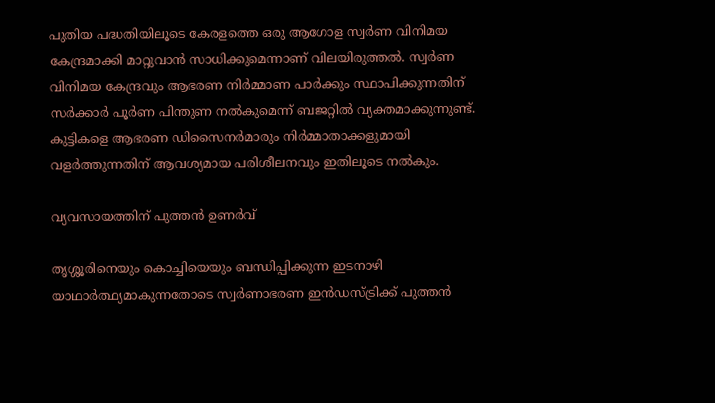പുതിയ പദ്ധതിയിലൂടെ കേരളത്തെ ഒരു ആഗോള സ്വര്‍ണ വിനിമയ കേന്ദ്രമാക്കി മാറ്റുവാന്‍ സാധിക്കുമെന്നാണ് വിലയിരുത്തല്‍. സ്വര്‍ണ വിനിമയ കേന്ദ്രവും ആഭരണ നിര്‍മ്മാണ പാര്‍ക്കും സ്ഥാപിക്കുന്നതിന് സര്‍ക്കാര്‍ പൂര്‍ണ പിന്തുണ നല്‍കുമെന്ന് ബജറ്റില്‍ വ്യക്തമാക്കുന്നുണ്ട്. കുട്ടികളെ ആഭരണ ഡിസൈനര്‍മാരും നിര്‍മ്മാതാക്കളുമായി വളര്‍ത്തുന്നതിന് ആവശ്യമായ പരിശീലനവും ഇതിലൂടെ നല്‍കും.

വ്യവസായത്തിന് പുത്തന്‍ ഉണര്‍വ്

തൃശ്ശൂരിനെയും കൊച്ചിയെയും ബന്ധിപ്പിക്കുന്ന ഇടനാഴി യാഥാര്‍ത്ഥ്യമാകുന്നതോടെ സ്വര്‍ണാഭരണ ഇന്‍ഡസ്ട്രിക്ക് പുത്തന്‍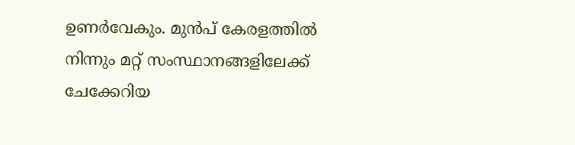ഉണര്‍വേകും. മുന്‍പ് കേരളത്തില്‍ നിന്നും മറ്റ് സംസ്ഥാനങ്ങളിലേക്ക് ചേക്കേറിയ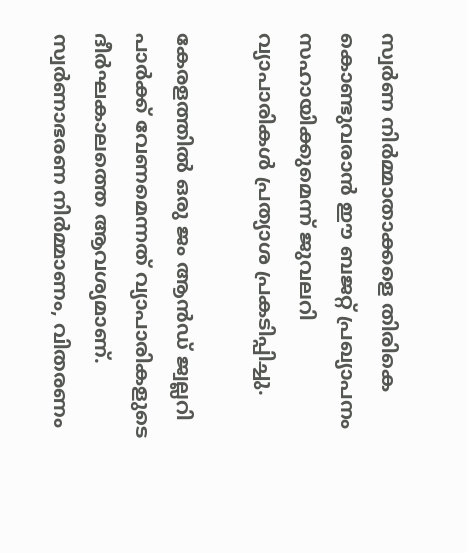സ്വര്‍ണ നിര്‍മ്മാതാക്കളെ തിരികെ കൊണ്ടുവരാന്‍ ഈ ബജറ്റ് പ്രഖ്യാപനം സഹായിക്കുമെന്ന് ജുവലറി വ്യാപാരികള്‍ പ്രത്യാശ പ്രകടിപ്പിച്ചു.

കേരളത്തില്‍ ഒരു ജം ആന്‍ഡ് ജ്വല്ലറി പാര്‍ക്ക് വേണമെന്നത് വ്യാപാരികളുടെ ദീര്‍ഘകാലത്തെ ആവശ്യമാണ്. സ്വര്‍ണാഭരണ നിര്‍മ്മാണം, വിതരണം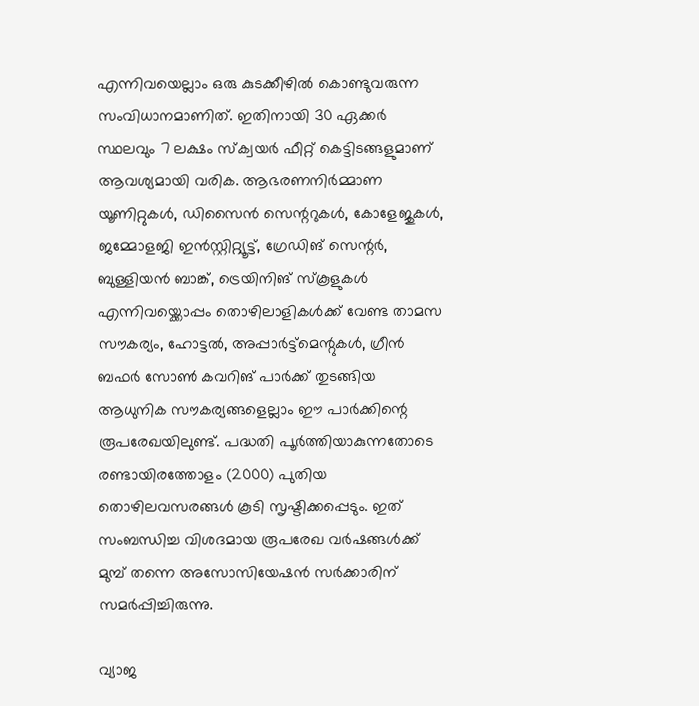എന്നിവയെല്ലാം ഒരു കുടക്കീഴില്‍ കൊണ്ടുവരുന്ന സംവിധാനമാണിത്. ഇതിനായി 30 ഏക്കര്‍ സ്ഥലവും 7 ലക്ഷം സ്‌ക്വയര്‍ ഫീറ്റ് കെട്ടിടങ്ങളുമാണ് ആവശ്യമായി വരിക. ആഭരണനിര്‍മ്മാണ യൂണിറ്റുകള്‍, ഡിസൈന്‍ സെന്ററുകള്‍, കോളേജുകള്‍, ജമ്മോളജി ഇന്‍സ്റ്റിറ്റ്യൂട്ട്, ഗ്രേഡിങ് സെന്റര്‍, ബുള്ളിയന്‍ ബാങ്ക്, ട്രെയിനിങ് സ്‌കൂളുകള്‍ എന്നിവയ്ക്കൊപ്പം തൊഴിലാളികള്‍ക്ക് വേണ്ട താമസ സൗകര്യം, ഹോട്ടല്‍, അപ്പാര്‍ട്ട്‌മെന്റുകള്‍, ഗ്രീന്‍ ബഫര്‍ സോണ്‍ കവറിങ് പാര്‍ക്ക് തുടങ്ങിയ ആധുനിക സൗകര്യങ്ങളെല്ലാം ഈ പാര്‍ക്കിന്റെ രൂപരേഖയിലുണ്ട്. പദ്ധതി പൂര്‍ത്തിയാകുന്നതോടെ രണ്ടായിരത്തോളം (2000) പുതിയ തൊഴിലവസരങ്ങള്‍ കൂടി സൃഷ്ടിക്കപ്പെടും. ഇത് സംബന്ധിച്ച വിശദമായ രൂപരേഖ വര്‍ഷങ്ങള്‍ക്ക് മുമ്പ് തന്നെ അസോസിയേഷന്‍ സര്‍ക്കാരിന് സമര്‍പ്പിച്ചിരുന്നു.

വ്യാജ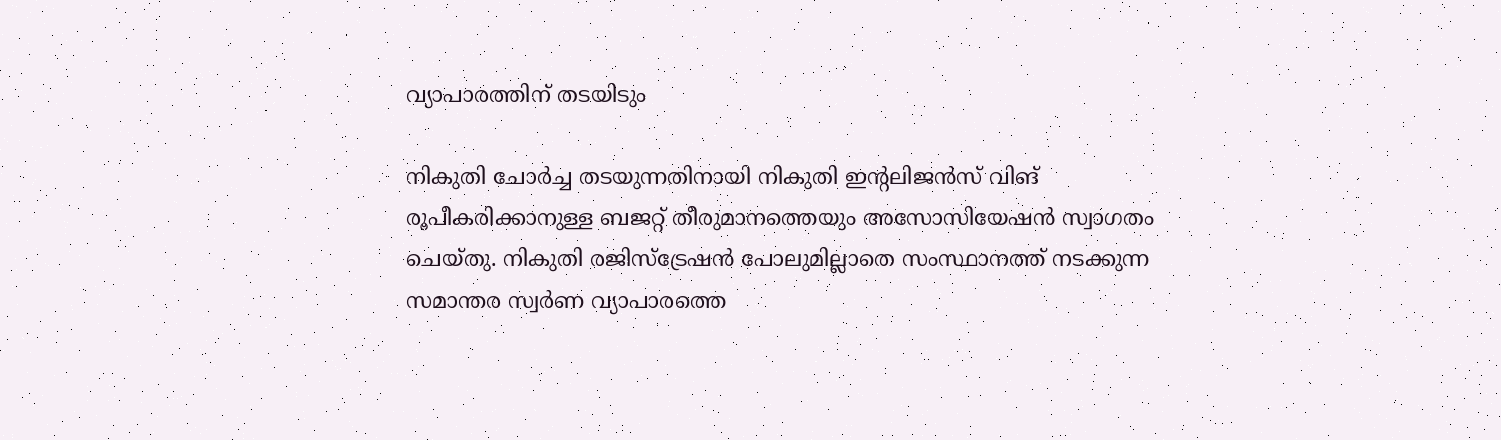വ്യാപാരത്തിന് തടയിടും

നികുതി ചോര്‍ച്ച തടയുന്നതിനായി നികുതി ഇന്റലിജന്‍സ് വിങ് രൂപീകരിക്കാനുള്ള ബജറ്റ് തീരുമാനത്തെയും അസോസിയേഷന്‍ സ്വാഗതം ചെയ്തു. നികുതി രജിസ്‌ട്രേഷന്‍ പോലുമില്ലാതെ സംസ്ഥാനത്ത് നടക്കുന്ന സമാന്തര സ്വര്‍ണ വ്യാപാരത്തെ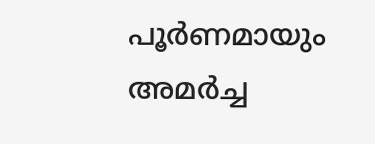പൂര്‍ണമായും അമര്‍ച്ച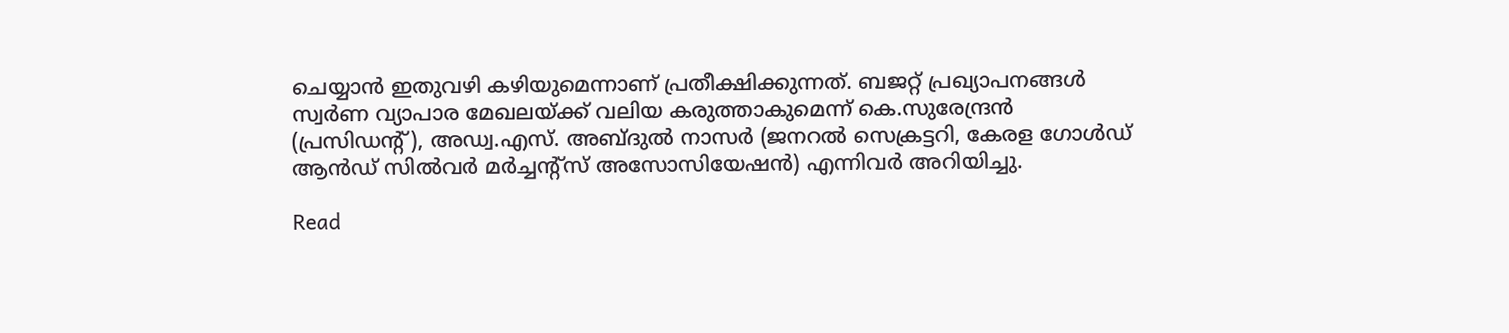ചെയ്യാന്‍ ഇതുവഴി കഴിയുമെന്നാണ് പ്രതീക്ഷിക്കുന്നത്. ബജറ്റ് പ്രഖ്യാപനങ്ങള്‍ സ്വര്‍ണ വ്യാപാര മേഖലയ്ക്ക് വലിയ കരുത്താകുമെന്ന് കെ.സുരേന്ദ്രന്‍ (പ്രസിഡന്റ്), അഡ്വ.എസ്. അബ്ദുല്‍ നാസര്‍ (ജനറല്‍ സെക്രട്ടറി, കേരള ഗോള്‍ഡ് ആന്‍ഡ് സില്‍വര്‍ മര്‍ച്ചന്റ്‌സ് അസോസിയേഷന്‍) എന്നിവര്‍ അറിയിച്ചു.

Read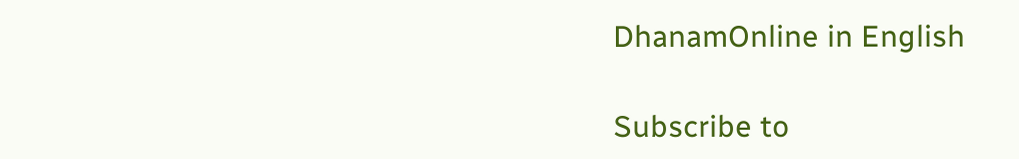DhanamOnline in English

Subscribe to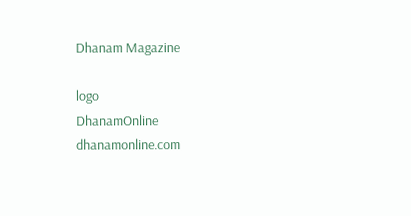Dhanam Magazine

logo
DhanamOnline
dhanamonline.com